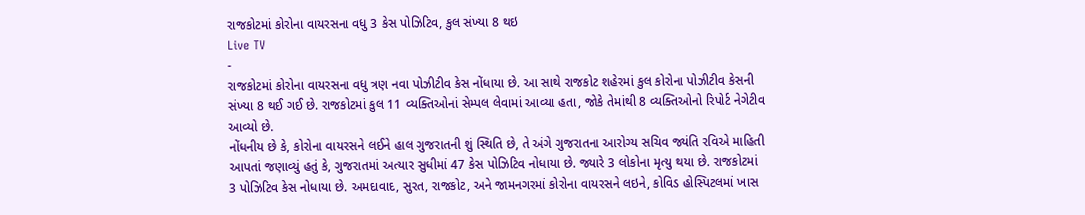રાજકોટમાં કોરોના વાયરસના વધુ 3 કેસ પોઝિટિવ, કુલ સંખ્યા 8 થઇ
Live TV
-
રાજકોટમાં કોરોના વાયરસના વધુ ત્રણ નવા પોઝીટીવ કેસ નોંધાયા છે. આ સાથે રાજકોટ શહેરમાં કુલ કોરોના પોઝીટીવ કેસની સંખ્યા 8 થઈ ગઈ છે. રાજકોટમાં કુલ 11 વ્યક્તિઓનાં સેમ્પલ લેવામાં આવ્યા હતા, જોકે તેમાંથી 8 વ્યક્તિઓનો રિપોર્ટ નેગેટીવ આવ્યો છે.
નોંધનીય છે કે, કોરોના વાયરસને લઈને હાલ ગુજરાતની શું સ્થિતિ છે, તે અંગે ગુજરાતના આરોગ્ય સચિવ જ્યંતિ રવિએ માહિતી આપતાં જણાવ્યું હતું કે, ગુજરાતમાં અત્યાર સુધીમાં 47 કેસ પોઝિટિવ નોધાયા છે. જ્યારે 3 લોકોના મૃત્યુ થયા છે. રાજકોટમાં 3 પોઝિટિવ કેસ નોધાયા છે. અમદાવાદ, સુરત, રાજકોટ, અને જામનગરમાં કોરોના વાયરસને લઇને, કોવિડ હોસ્પિટલમાં ખાસ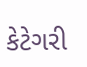કેટેગરી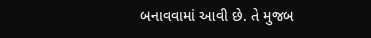બનાવવામાં આવી છે. તે મુજબ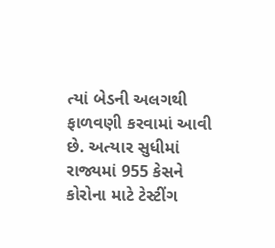ત્યાં બેડની અલગથી ફાળવણી કરવામાં આવી છે. અત્યાર સુધીમાં રાજ્યમાં 955 કેસને કોરોના માટે ટેસ્ટીંગ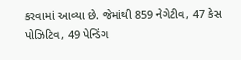કરવામાં આવ્યા છે. જેમાંથી 859 નેગેટીવ, 47 કેસ પોઝિટિવ, 49 પેન્ડિંગ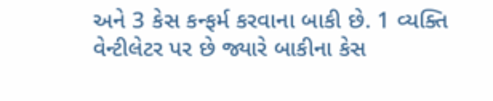અને 3 કેસ કન્ફર્મ કરવાના બાકી છે. 1 વ્યક્તિ વેન્ટીલેટર પર છે જ્યારે બાકીના કેસ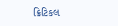ક્રિટિકલ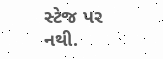સ્ટેજ પર નથી.